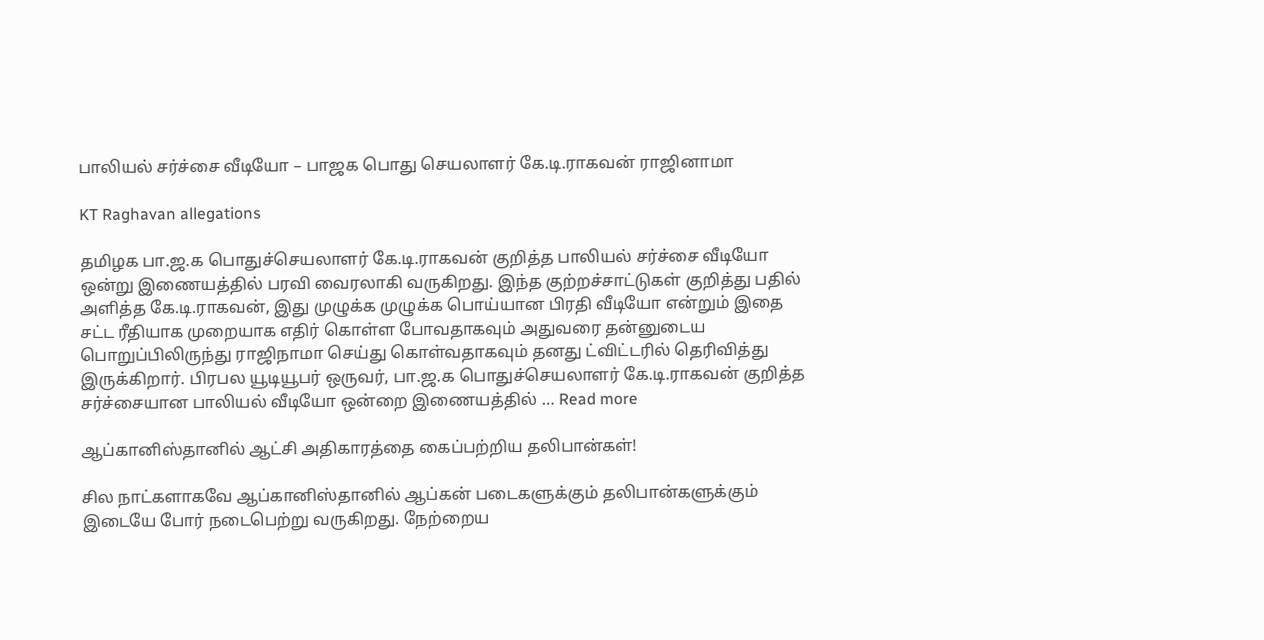பாலியல் சர்ச்சை வீடியோ – பாஜக பொது செயலாளர் கே.டி.ராகவன் ராஜினாமா

KT Raghavan allegations

தமிழக பா.ஜ.க பொதுச்செயலாளர் கே.டி.ராகவன் குறித்த பாலியல் சர்ச்சை வீடியோ ஒன்று இணையத்தில் பரவி வைரலாகி வருகிறது. இந்த குற்றச்சாட்டுகள் குறித்து பதில் அளித்த கே.டி.ராகவன், இது முழுக்க முழுக்க பொய்யான பிரதி வீடியோ என்றும் இதை சட்ட ரீதியாக முறையாக எதிர் கொள்ள போவதாகவும் அதுவரை தன்னுடைய பொறுப்பிலிருந்து ராஜிநாமா செய்து கொள்வதாகவும் தனது ட்விட்டரில் தெரிவித்து இருக்கிறார். பிரபல யூடியூபர் ஒருவர், பா.ஜ.க பொதுச்செயலாளர் கே.டி.ராகவன் குறித்த சர்ச்சையான பாலியல் வீடியோ ஒன்றை இணையத்தில் … Read more

ஆப்கானிஸ்தானில் ஆட்சி அதிகாரத்தை கைப்பற்றிய தலிபான்கள்!

சில நாட்களாகவே ஆப்கானிஸ்தானில் ஆப்கன் படைகளுக்கும் தலிபான்களுக்கும் இடையே போர் நடைபெற்று வருகிறது. நேற்றைய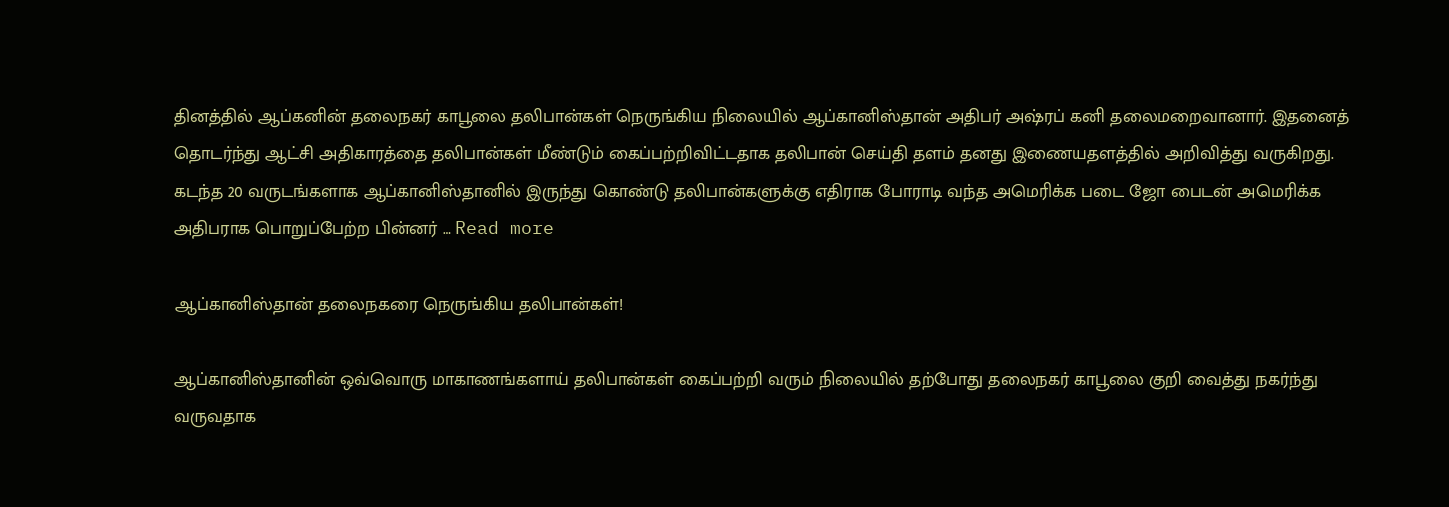தினத்தில் ஆப்கனின் தலைநகர் காபூலை தலிபான்கள் நெருங்கிய நிலையில் ஆப்கானிஸ்தான் அதிபர் அஷ்ரப் கனி தலைமறைவானார். இதனைத் தொடர்ந்து ஆட்சி அதிகாரத்தை தலிபான்கள் மீண்டும் கைப்பற்றிவிட்டதாக தலிபான் செய்தி தளம் தனது இணையதளத்தில் அறிவித்து வருகிறது. கடந்த 20 வருடங்களாக ஆப்கானிஸ்தானில் இருந்து கொண்டு தலிபான்களுக்கு எதிராக போராடி வந்த அமெரிக்க படை ஜோ பைடன் அமெரிக்க அதிபராக பொறுப்பேற்ற பின்னர் … Read more

ஆப்கானிஸ்தான் தலைநகரை நெருங்கிய தலிபான்கள்!

ஆப்கானிஸ்தானின் ஒவ்வொரு மாகாணங்களாய் தலிபான்கள் கைப்பற்றி வரும் நிலையில் தற்போது தலைநகர் காபூலை குறி வைத்து நகர்ந்து வருவதாக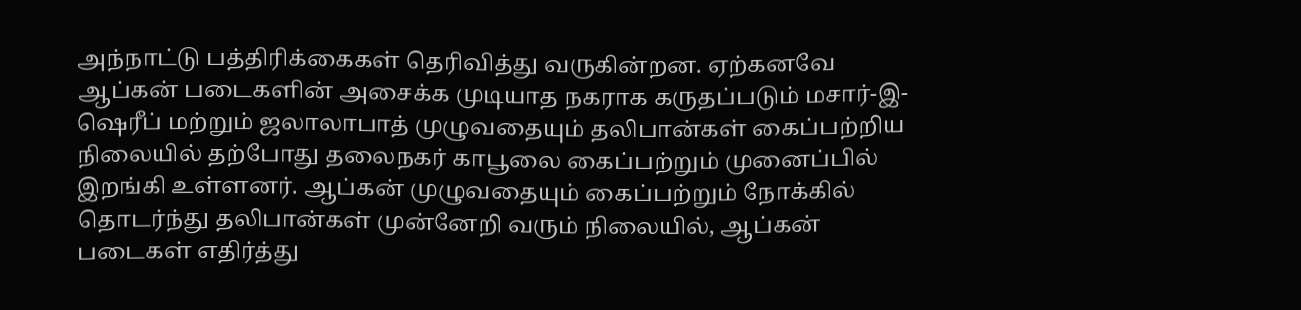அந்நாட்டு பத்திரிக்கைகள் தெரிவித்து வருகின்றன. ஏற்கனவே ஆப்கன் படைகளின் அசைக்க முடியாத நகராக கருதப்படும் மசார்-இ-ஷெரீப் மற்றும் ஜலாலாபாத் முழுவதையும் தலிபான்கள் கைப்பற்றிய நிலையில் தற்போது தலைநகர் காபூலை கைப்பற்றும் முனைப்பில் இறங்கி உள்ளனர். ஆப்கன் முழுவதையும் கைப்பற்றும் நோக்கில் தொடர்ந்து தலிபான்கள் முன்னேறி வரும் நிலையில், ஆப்கன் படைகள் எதிர்த்து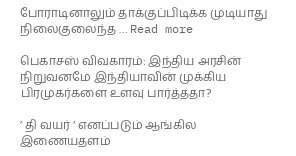போராடினாலும் தாக்குப்பிடிக்க முடியாது நிலைகுலைந்த … Read more

பெகாசஸ் விவகாரம்: இந்திய அரசின் நிறுவனமே இந்தியாவின் முக்கிய பிரமுகர்களை உளவு பார்த்ததா?

’ தி வயர் ‘ எனப்படும் ஆங்கில இணையதளம்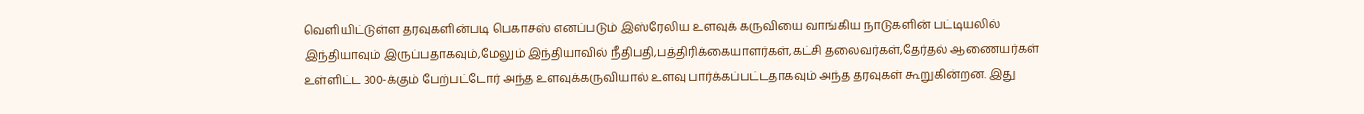வெளியிட்டுள்ள தரவுகளின்படி பெகாசஸ் எனப்படும் இஸ்ரேலிய உளவுக் கருவியை வாங்கிய நாடுகளின் பட்டியலில் இந்தியாவும் இருப்பதாகவும்,மேலும் இந்தியாவில் நீதிபதி,பத்திரிக்கையாளர்கள்,கட்சி தலைவர்கள்,தேர்தல் ஆணையர்கள் உள்ளிட்ட 300-க்கும் பேற்பட்டோர் அந்த உளவுக்கருவியால் உளவு பார்க்கப்பட்டதாகவும் அந்த தரவுகள் கூறுகின்றன. இது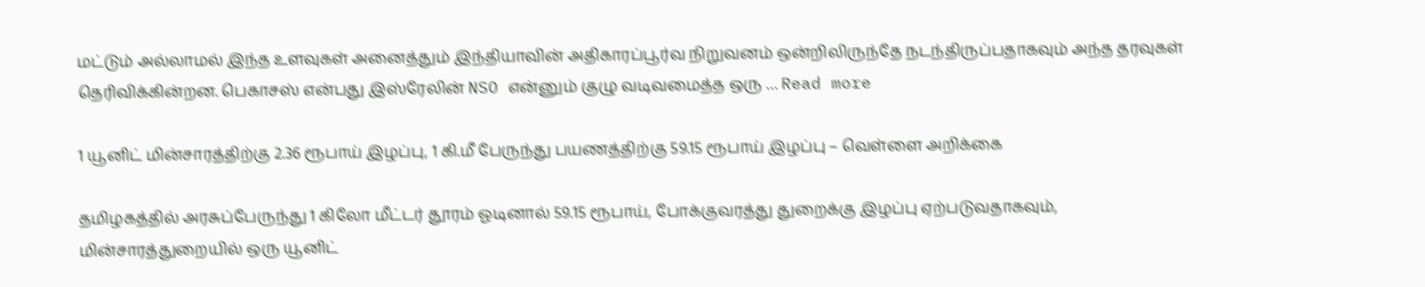மட்டும் அல்லாமல் இந்த உளவுகள் அனைத்தும் இந்தியாவின் அதிகாரப்பூர்வ நிறுவனம் ஒன்றிலிருந்தே நடந்திருப்பதாகவும் அந்த தரவுகள் தெரிவிக்கின்றன. பெகாசஸ் என்பது இஸ்ரேலின் NSO என்னும் குழு வடிவமைத்த ஒரு … Read more

1 யூனிட் மின்சாரத்திற்கு 2.36 ரூபாய் இழப்பு, 1 கி.மீ பேருந்து பயணத்திற்கு 59.15 ரூபாய் இழப்பு – வெள்ளை அறிக்கை

தமிழகத்தில் அரசுப்பேருந்து 1 கிலோ மீட்டர் தூரம் ஓடினால் 59.15 ரூபாய், போக்குவரத்து துறைக்கு இழப்பு ஏற்படுவதாகவும், மின்சாரத்துறையில் ஒரு யூனிட்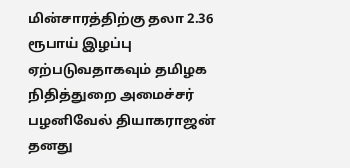மின்சாரத்திற்கு தலா 2.36 ரூபாய் இழப்பு ஏற்படுவதாகவும் தமிழக நிதித்துறை அமைச்சர் பழனிவேல் தியாகராஜன் தனது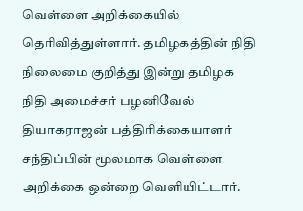வெள்ளை அறிக்கையில் தெரிவித்துள்ளார். தமிழகத்தின் நிதி நிலைமை குறித்து இன்று தமிழக நிதி அமைச்சர் பழனிவேல் தியாகராஜன் பத்திரிக்கையாளர் சந்திப்பின் மூலமாக வெள்ளை அறிக்கை ஒன்றை வெளியிட்டார்.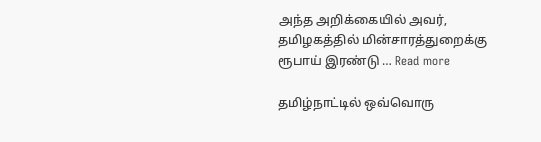அந்த அறிக்கையில் அவர், தமிழகத்தில் மின்சாரத்துறைக்கு ரூபாய் இரண்டு … Read more

தமிழ்நாட்டில் ஒவ்வொரு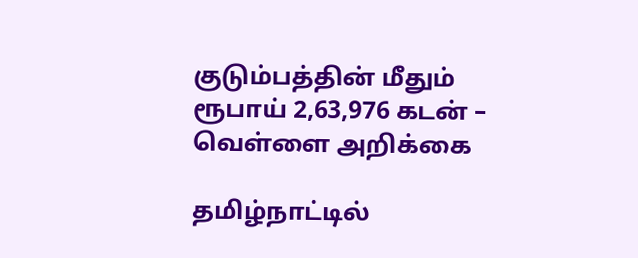குடும்பத்தின் மீதும் ரூபாய் 2,63,976 கடன் – வெள்ளை அறிக்கை

தமிழ்நாட்டில்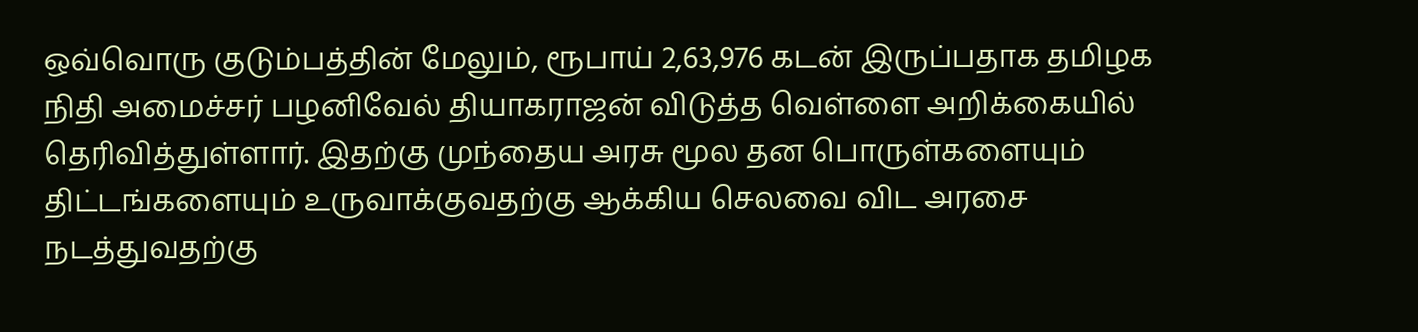ஒவ்வொரு குடும்பத்தின் மேலும், ரூபாய் 2,63,976 கடன் இருப்பதாக தமிழக நிதி அமைச்சர் பழனிவேல் தியாகராஜன் விடுத்த வெள்ளை அறிக்கையில்  தெரிவித்துள்ளார். இதற்கு முந்தைய அரசு மூல தன பொருள்களையும் திட்டங்களையும் உருவாக்குவதற்கு ஆக்கிய செலவை விட அரசை நடத்துவதற்கு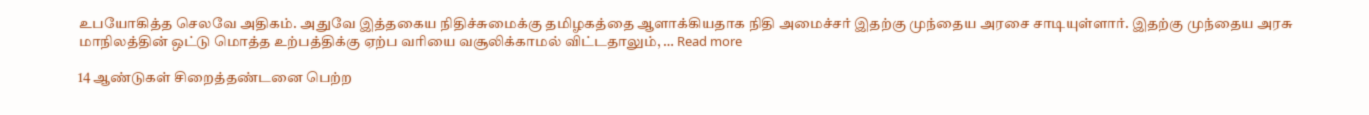உபயோகித்த செலவே அதிகம். அதுவே இத்தகைய நிதிச்சுமைக்கு தமிழகத்தை ஆளாக்கியதாக நிதி அமைச்சர் இதற்கு முந்தைய அரசை சாடியுள்ளார். இதற்கு முந்தைய அரசு மாநிலத்தின் ஒட்டு மொத்த உற்பத்திக்கு ஏற்ப வரியை வசூலிக்காமல் விட்டதாலும், … Read more

14 ஆண்டுகள் சிறைத்தண்டனை பெற்ற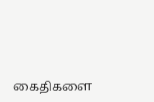கைதிகளை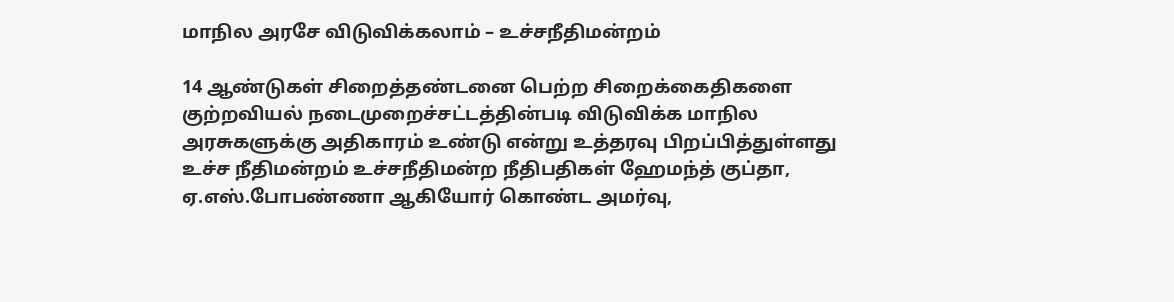மாநில அரசே விடுவிக்கலாம் – உச்சநீதிமன்றம்

14 ஆண்டுகள் சிறைத்தண்டனை பெற்ற சிறைக்கைதிகளை குற்றவியல் நடைமுறைச்சட்டத்தின்படி விடுவிக்க மாநில அரசுகளுக்கு அதிகாரம் உண்டு என்று உத்தரவு பிறப்பித்துள்ளது உச்ச நீதிமன்றம் உச்சநீதிமன்ற நீதிபதிகள் ஹேமந்த் குப்தா, ஏ.எஸ்.போபண்ணா ஆகியோர் கொண்ட அமர்வு,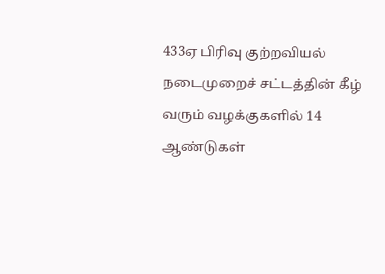433ஏ பிரிவு குற்றவியல் நடைமுறைச் சட்டத்தின் கீழ் வரும் வழக்குகளில் 14 ஆண்டுகள்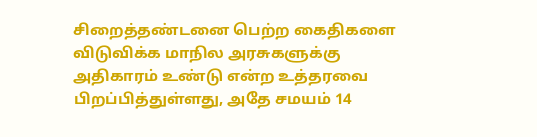சிறைத்தண்டனை பெற்ற கைதிகளை விடுவிக்க மாநில அரசுகளுக்கு அதிகாரம் உண்டு என்ற உத்தரவை பிறப்பித்துள்ளது, அதே சமயம் 14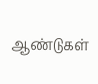ஆண்டுகள்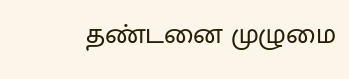தண்டனை முழுமை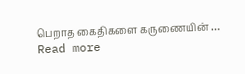பெறாத கைதிகளை கருணையின் … Read more